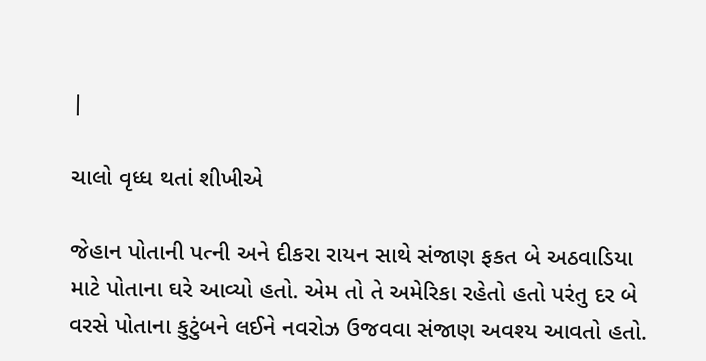|

ચાલો વૃધ્ધ થતાં શીખીએ

જેહાન પોતાની પત્ની અને દીકરા રાયન સાથે સંજાણ ફકત બે અઠવાડિયા માટે પોતાના ઘરે આવ્યો હતો. એમ તો તે અમેરિકા રહેતો હતો પરંતુ દર બે વરસે પોતાના કુટુંબને લઈને નવરોઝ ઉજવવા સંજાણ અવશ્ય આવતો હતો.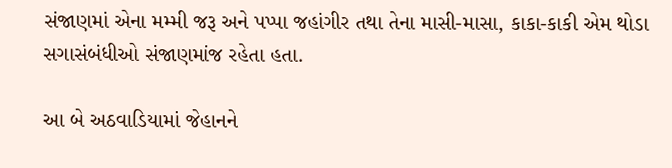સંજાણમાં એના મમ્મી જરૂ અને પપ્પા જહાંગીર તથા તેના માસી-માસા, કાકા-કાકી એમ થોડા સગાસંબંધીઓ સંજાણમાંજ રહેતા હતા.

આ બે અઠવાડિયામાં જેહાનને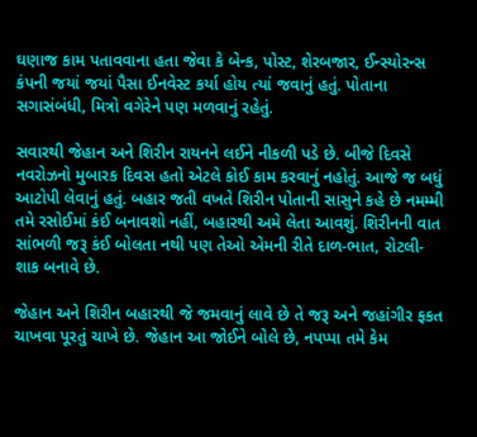ઘણાજ કામ પતાવવાના હતા જેવા કે બેન્ક, પોસ્ટ, શેરબજાર, ઈન્સ્યોરન્સ કંપની જયાં જયાં પૈસા ઈનવેસ્ટ કર્યા હોય ત્યાં જવાનું હતું. પોતાના સગાસંબંધી, મિત્રો વગેરેને પણ મળવાનું રહેતું.

સવારથી જેહાન અને શિરીન રાયનને લઈને નીકળી પડે છે. બીજે દિવસે નવરોઝનો મુબારક દિવસ હતો એટલે કોઈ કામ કરવાનું નહોતું. આજે જ બધું આટોપી લેવાનું હતું. બહાર જતી વખતે શિરીન પોતાની સાસુને કહે છે નમમ્મી તમે રસોઈમાં કંઈ બનાવશો નહીં, બહારથી અમે લેતા આવશું. શિરીનની વાત સાંભળી જરૂ કંઈ બોલતા નથી પણ તેઓ એમની રીતે દાળ-ભાત, રોટલી-શાક બનાવે છે.

જેહાન અને શિરીન બહારથી જે જમવાનું લાવે છે તે જરૂ અને જહાંગીર ફકત ચાખવા પૂરતું ચાખે છે. જેહાન આ જોઈને બોલે છે, નપપ્પા તમે કેમ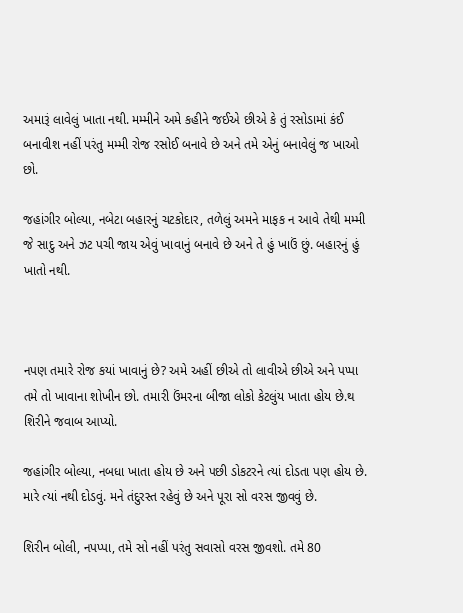અમારૂં લાવેલું ખાતા નથી. મમ્મીને અમે કહીને જઈએ છીએ કે તું રસોડામાં કંઈ બનાવીશ નહીં પરંતુ મમ્મી રોજ રસોઈ બનાવે છે અને તમે એનું બનાવેલું જ ખાઓ છો.

જહાંગીર બોલ્યા, નબેટા બહારનું ચટકોદાર, તળેલું અમને માફક ન આવે તેથી મમ્મી જે સાદુ અને ઝટ પચી જાય એવું ખાવાનું બનાવે છે અને તે હું ખાઉં છું. બહારનું હું ખાતો નથી.



નપણ તમારે રોજ કયાં ખાવાનું છે? અમે અહીં છીએ તો લાવીએ છીએ અને પપ્પા તમે તો ખાવાના શોખીન છો. તમારી ઉંમરના બીજા લોકો કેટલુંય ખાતા હોય છે.થ શિરીને જવાબ આપ્યો.

જહાંગીર બોલ્યા, નબધા ખાતા હોય છે અને પછી ડોકટરને ત્યાં દોડતા પણ હોય છે. મારે ત્યાં નથી દોડવું. મને તંદુરસ્ત રહેવું છે અને પૂરા સો વરસ જીવવું છે.

શિરીન બોલી, નપપ્પા, તમે સો નહીં પરંતુ સવાસો વરસ જીવશો. તમે 80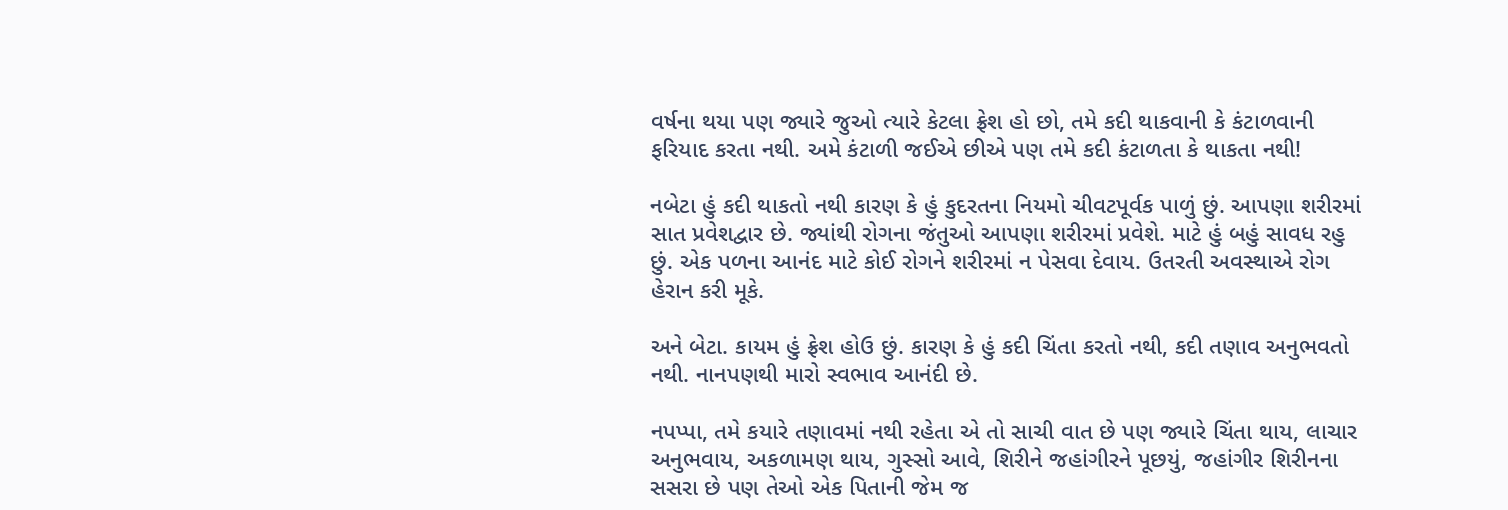વર્ષના થયા પણ જ્યારે જુઓ ત્યારે કેટલા ફ્રેશ હો છો, તમે કદી થાકવાની કે કંટાળવાની ફરિયાદ કરતા નથી. અમે કંટાળી જઈએ છીએ પણ તમે કદી કંટાળતા કે થાકતા નથી!

નબેટા હું કદી થાકતો નથી કારણ કે હું કુદરતના નિયમો ચીવટપૂર્વક પાળું છું. આપણા શરીરમાં સાત પ્રવેશદ્વાર છે. જ્યાંથી રોગના જંતુઓ આપણા શરીરમાં પ્રવેશે. માટે હું બહું સાવધ રહુ છું. એક પળના આનંદ માટે કોઈ રોગને શરીરમાં ન પેસવા દેવાય. ઉતરતી અવસ્થાએ રોગ હેરાન કરી મૂકે.

અને બેટા. કાયમ હું ફ્રેશ હોઉ છું. કારણ કે હું કદી ચિંતા કરતો નથી, કદી તણાવ અનુભવતો નથી. નાનપણથી મારો સ્વભાવ આનંદી છે.

નપપ્પા, તમે કયારે તણાવમાં નથી રહેતા એ તો સાચી વાત છે પણ જ્યારે ચિંતા થાય, લાચાર અનુભવાય, અકળામણ થાય, ગુસ્સો આવે, શિરીને જહાંગીરને પૂછયું, જહાંગીર શિરીનના સસરા છે પણ તેઓ એક પિતાની જેમ જ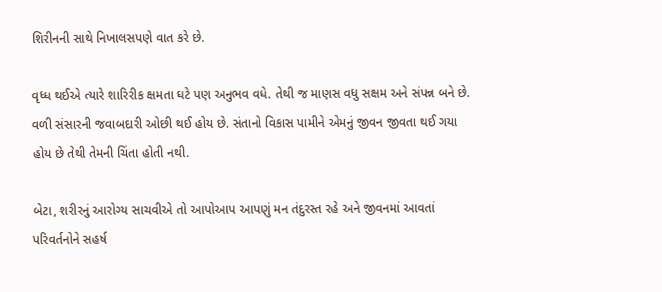શિરીનની સાથે નિખાલસપણે વાત કરે છે.

વૃધ્ધ થઈએ ત્યારે શારિરીક ક્ષમતા ઘટે પણ અનુભવ વધે. તેથી જ માણસ વધુ સક્ષમ અને સંપન્ન બને છે. વળી સંસારની જવાબદારી ઓછી થઈ હોય છે. સંતાનો વિકાસ પામીને એમનું જીવન જીવતા થઈ ગયા હોય છે તેથી તેમની ચિંતા હોતી નથી.

બેટા, શરીરનું આરોગ્ય સાચવીએ તો આપોઆપ આપણું મન તંદુરસ્ત રહે અને જીવનમાં આવતાં પરિવર્તનોને સહર્ષ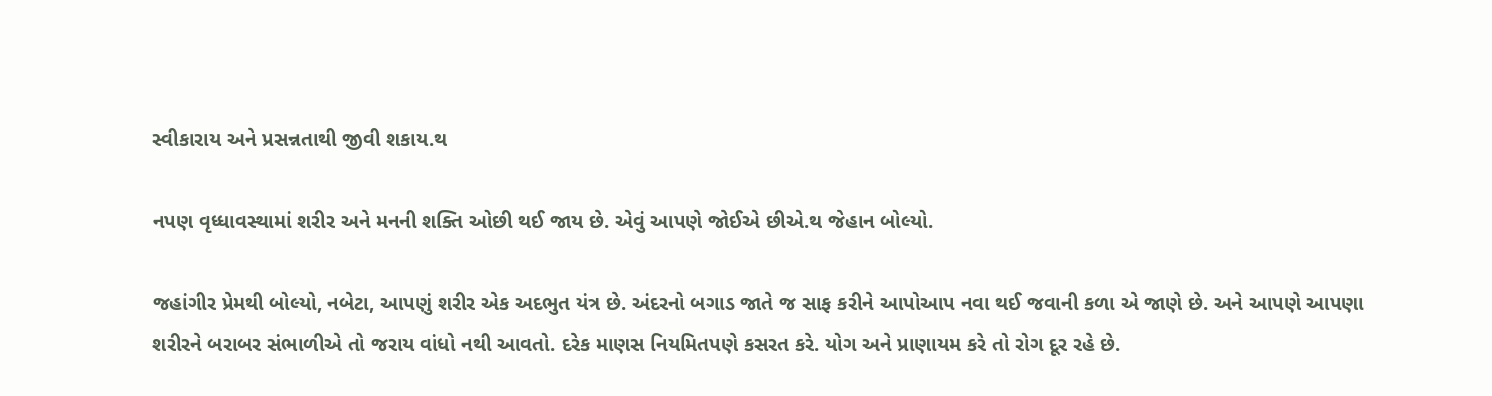સ્વીકારાય અને પ્રસન્નતાથી જીવી શકાય.થ

નપણ વૃધ્ધાવસ્થામાં શરીર અને મનની શક્તિ ઓછી થઈ જાય છે. એવું આપણે જોઈએ છીએ.થ જેહાન બોલ્યો.

જહાંગીર પ્રેમથી બોલ્યો, નબેટા, આપણું શરીર એક અદભુત યંત્ર છે. અંદરનો બગાડ જાતે જ સાફ કરીને આપોઆપ નવા થઈ જવાની કળા એ જાણે છે. અને આપણે આપણા શરીરને બરાબર સંભાળીએ તો જરાય વાંધો નથી આવતો. દરેક માણસ નિયમિતપણે કસરત કરે. યોગ અને પ્રાણાયમ કરે તો રોગ દૂર રહે છે.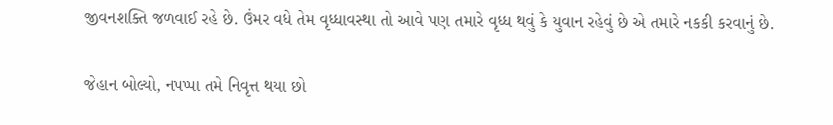જીવનશક્તિ જળવાઈ રહે છે. ઉંમર વધે તેમ વૃધ્ધાવસ્થા તો આવે પણ તમારે વૃધ્ધ થવું કે યુવાન રહેવું છે એ તમારે નકકી કરવાનું છે.

જેહાન બોલ્યો, નપપ્પા તમે નિવૃત્ત થયા છો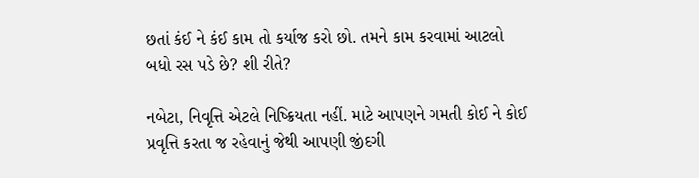છતાં કંઈ ને કંઈ કામ તો કર્યાજ કરો છો. તમને કામ કરવામાં આટલો બધો રસ પડે છે? શી રીતે?

નબેટા, નિવૃત્તિ એટલે નિષ્ક્રિયતા નહીં. માટે આપણને ગમતી કોઈ ને કોઈ પ્રવૃત્તિ કરતા જ રહેવાનું જેથી આપણી જીંદગી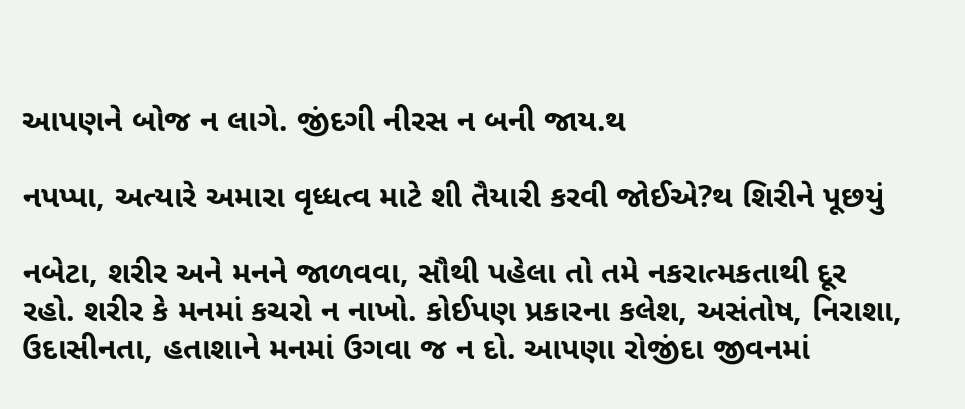આપણને બોજ ન લાગે. જીંદગી નીરસ ન બની જાય.થ

નપપ્પા, અત્યારે અમારા વૃધ્ધત્વ માટે શી તૈયારી કરવી જોઈએ?થ શિરીને પૂછયું

નબેટા, શરીર અને મનને જાળવવા, સૌથી પહેલા તો તમે નકરાત્મકતાથી દૂર રહો. શરીર કે મનમાં કચરો ન નાખો. કોઈપણ પ્રકારના કલેશ, અસંતોષ, નિરાશા, ઉદાસીનતા, હતાશાને મનમાં ઉગવા જ ન દો. આપણા રોજીંદા જીવનમાં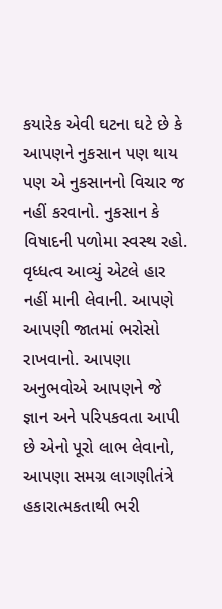કયારેક એવી ઘટના ઘટે છે કે આપણને નુકસાન પણ થાય પણ એ નુકસાનનો વિચાર જ નહીં કરવાનો. નુકસાન કે વિષાદની પળોમા સ્વસ્થ રહો. વૃધ્ધત્વ આવ્યું એટલે હાર નહીં માની લેવાની. આપણે આપણી જાતમાં ભરોસો રાખવાનો. આપણા અનુભવોએ આપણને જે જ્ઞાન અને પરિપકવતા આપી છે એનો પૂરો લાભ લેવાનો, આપણા સમગ્ર લાગણીતંત્રે હકારાત્મકતાથી ભરી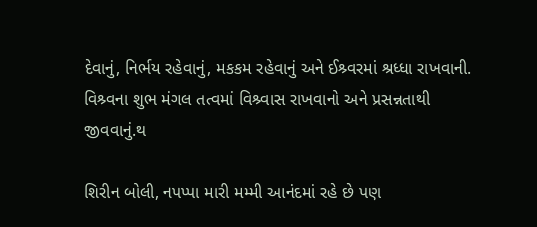દેવાનું, નિર્ભય રહેવાનું, મકકમ રહેવાનું અને ઈશ્ર્વરમાં શ્રધ્ધા રાખવાની. વિશ્ર્વના શુભ મંગલ તત્વમાં વિશ્ર્વાસ રાખવાનો અને પ્રસન્નતાથી જીવવાનું.થ

શિરીન બોલી, નપપ્પા મારી મમ્મી આનંદમાં રહે છે પણ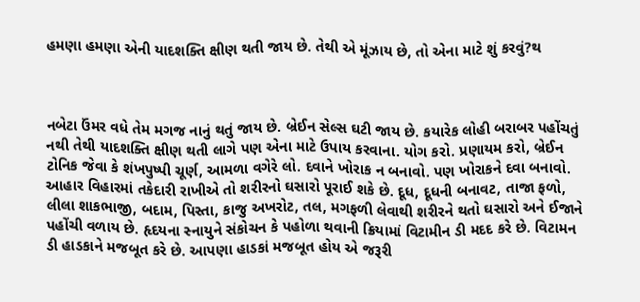હમણા હમણા એની યાદશક્તિ ક્ષીણ થતી જાય છે. તેથી એ મૂંઝાય છે, તો એના માટે શું કરવું?થ



નબેટા ઉંમર વધે તેમ મગજ નાનું થતું જાય છે. બ્રેઈન સેલ્સ ઘટી જાય છે. કયારેક લોહી બરાબર પહોંચતું નથી તેથી યાદશક્તિ ક્ષીણ થતી લાગે પણ એના માટે ઉપાય કરવાના. યોગ કરો. પ્રણાયમ કરો, બ્રેઈન ટોનિક જેવા કે શંખપુષ્પી ચૂર્ણ, આમળા વગેરે લો. દવાને ખોરાક ન બનાવો. પણ ખોરાકને દવા બનાવો. આહાર વિહારમાં તકેદારી રાખીએ તો શરીરનો ઘસારો પૂરાઈ શકે છે. દૂધ, દૂધની બનાવટ, તાજા ફળો, લીલા શાકભાજી, બદામ, પિસ્તા, કાજુ અખરોટ, તલ, મગફળી લેવાથી શરીરને થતો ઘસારો અને ઈજાને પહોંચી વળાય છે. હૃદયના સ્નાયુને સંકોચન કે પહોળા થવાની ક્રિયામાં વિટામીન ડી મદદ કરે છે. વિટામન ડી હાડકાને મજબૂત કરે છે. આપણા હાડકાં મજબૂત હોય એ જરૂરી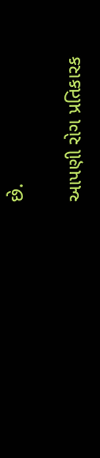છે.

આપણી રોગ પ્રતિકારક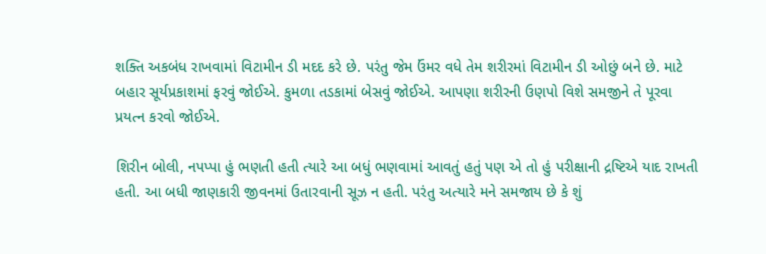શક્તિ અકબંધ રાખવામાં વિટામીન ડી મદદ કરે છે. પરંતુ જેમ ઉંમર વધે તેમ શરીરમાં વિટામીન ડી ઓછું બને છે. માટે બહાર સૂર્યપ્રકાશમાં ફરવું જોઈએ. કુમળા તડકામાં બેસવું જોઈએ. આપણા શરીરની ઉણપો વિશે સમજીને તે પૂરવા પ્રયત્ન કરવો જોઈએ.

શિરીન બોલી, નપપ્પા હું ભણતી હતી ત્યારે આ બધું ભણવામાં આવતું હતું પણ એ તો હું પરીક્ષાની દ્રષ્ટિએ યાદ રાખતી હતી. આ બધી જાણકારી જીવનમાં ઉતારવાની સૂઝ ન હતી. પરંતુ અત્યારે મને સમજાય છે કે શું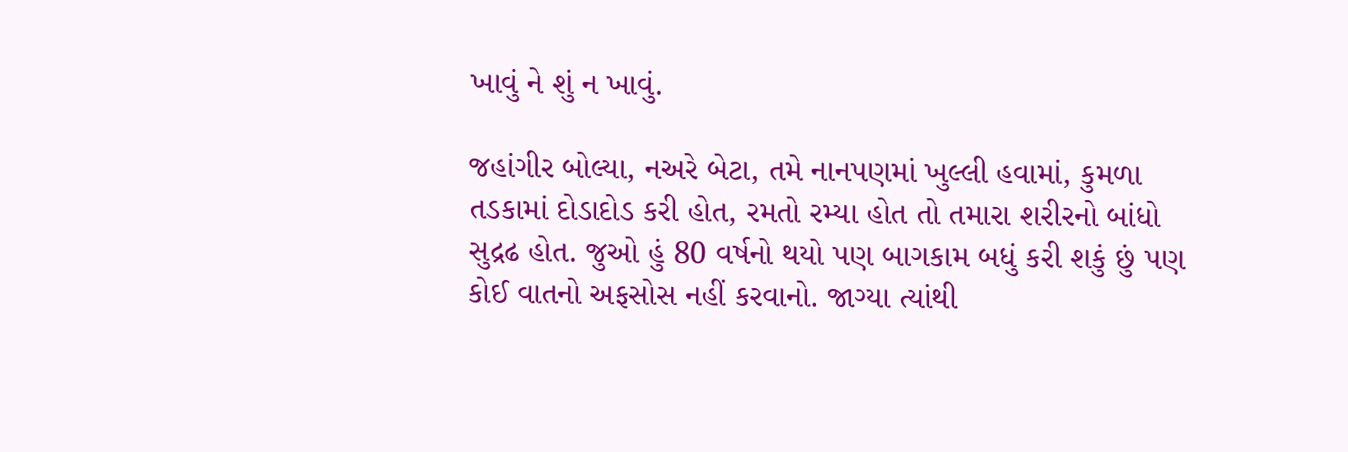ખાવું ને શું ન ખાવું.

જહાંગીર બોલ્યા, નઅરે બેટા, તમે નાનપણમાં ખુલ્લી હવામાં, કુમળા તડકામાં દોડાદોડ કરી હોત, રમતો રમ્યા હોત તો તમારા શરીરનો બાંધો સુદ્રઢ હોત. જુઓ હું 80 વર્ષનો થયો પણ બાગકામ બધું કરી શકું છું પણ કોઈ વાતનો અફસોસ નહીં કરવાનો. જાગ્યા ત્યાંથી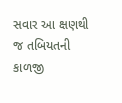સવાર આ ક્ષણથી જ તબિયતની કાળજી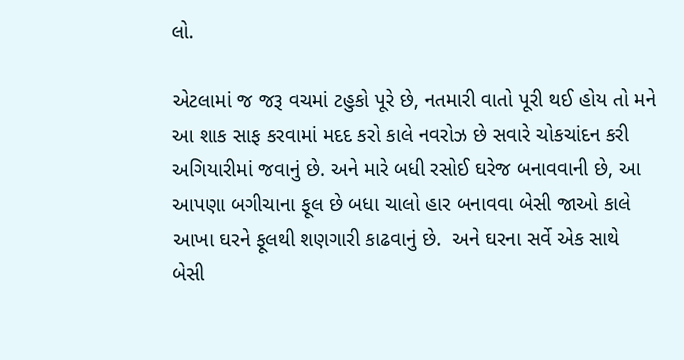લો.

એટલામાં જ જરૂ વચમાં ટહુકો પૂરે છે, નતમારી વાતો પૂરી થઈ હોય તો મને આ શાક સાફ કરવામાં મદદ કરો કાલે નવરોઝ છે સવારે ચોકચાંદન કરી અગિયારીમાં જવાનું છે. અને મારે બધી રસોઈ ઘરેજ બનાવવાની છે, આ આપણા બગીચાના ફૂલ છે બધા ચાલો હાર બનાવવા બેસી જાઓ કાલે આખા ઘરને ફૂલથી શણગારી કાઢવાનું છે.  અને ઘરના સર્વે એક સાથે બેસી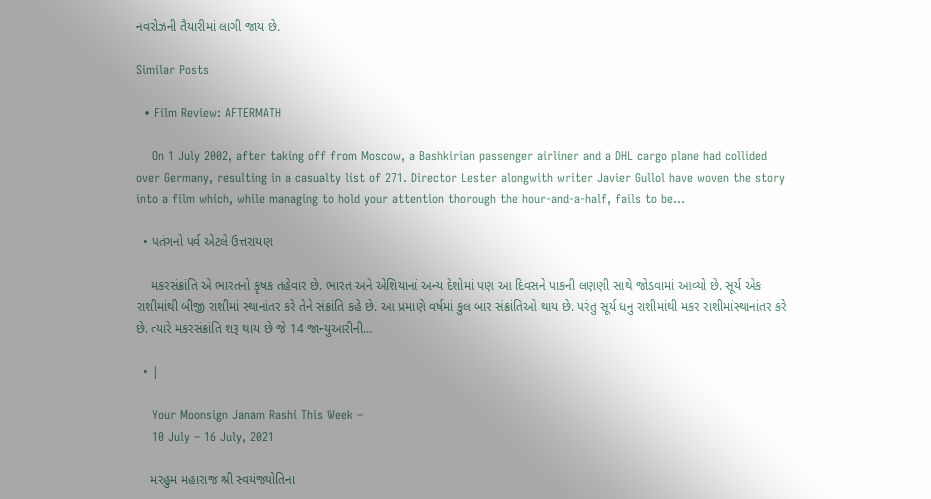નવરોઝની તૈયારીમાં લાગી જાય છે.

Similar Posts

  • Film Review: AFTERMATH

    On 1 July 2002, after taking off from Moscow, a Bashkirian passenger airliner and a DHL cargo plane had collided over Germany, resulting in a casualty list of 271. Director Lester alongwith writer Javier Gullol have woven the story into a film which, while managing to hold your attention thorough the hour-and-a-half, fails to be…

  • પતંગનો પર્વ એટલે ઉત્તરાયણ

    મકરસંક્રાંતિ એ ભારતનો કૃષક તહેવાર છે. ભારત અને એશિયાનાં અન્ય દેશોમાં પણ આ દિવસને પાકની લણણી સાથે જોડવામાં આવ્યો છે. સૂર્ય એક રાશીમાંથી બીજી રાશીમાં સ્થાનાંતર કરે તેને સંક્રાંતિ કહે છે. આ પ્રમાણે વર્ષમાં કુલ બાર સંક્રાંતિઓ થાય છે. પરંતુ સૂર્ય ધનુ રાશીમાંથી મકર રાશીમાંસ્થાનાંતર કરે છે. ત્યારે મકરસંક્રાંતિ શરૂ થાય છે જે 14 જાન્યુઆરીની…

  • |

    Your Moonsign Janam Rashi This Week –
    10 July – 16 July, 2021

    મરહુમ મહારાજ શ્રી સ્વયંજ્યોતિના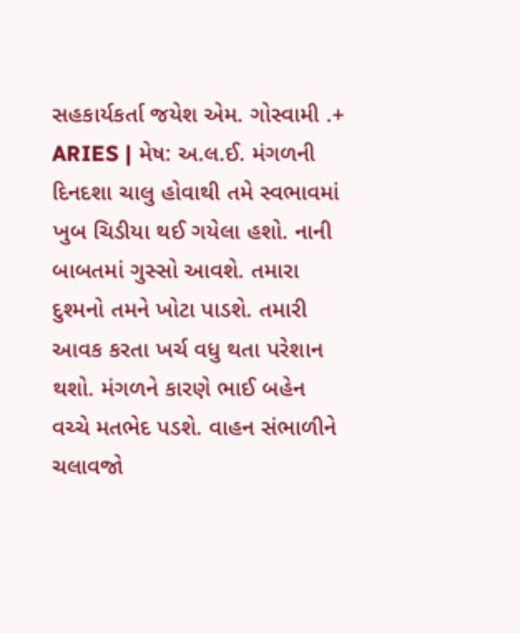સહકાર્યકર્તા જયેશ એમ. ગોસ્વામી .+ ARIES | મેષ: અ.લ.ઈ. મંગળની દિનદશા ચાલુ હોવાથી તમે સ્વભાવમાં ખુબ ચિડીયા થઈ ગયેલા હશો. નાની બાબતમાં ગુસ્સો આવશે. તમારા દુશ્મનો તમને ખોટા પાડશે. તમારી આવક કરતા ખર્ચ વધુ થતા પરેશાન થશો. મંગળને કારણે ભાઈ બહેન વચ્ચે મતભેદ પડશે. વાહન સંભાળીને ચલાવજો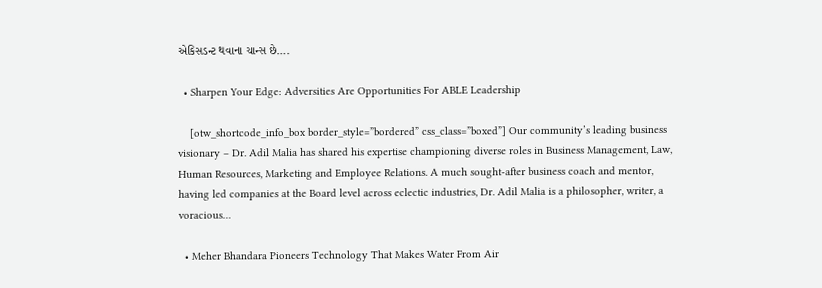એકિસડન્ટ થવાના ચાન્સ છે….

  • Sharpen Your Edge: Adversities Are Opportunities For ABLE Leadership

    [otw_shortcode_info_box border_style=”bordered” css_class=”boxed”] Our community’s leading business visionary – Dr. Adil Malia has shared his expertise championing diverse roles in Business Management, Law, Human Resources, Marketing and Employee Relations. A much sought-after business coach and mentor, having led companies at the Board level across eclectic industries, Dr. Adil Malia is a philosopher, writer, a voracious…

  • Meher Bhandara Pioneers Technology That Makes Water From Air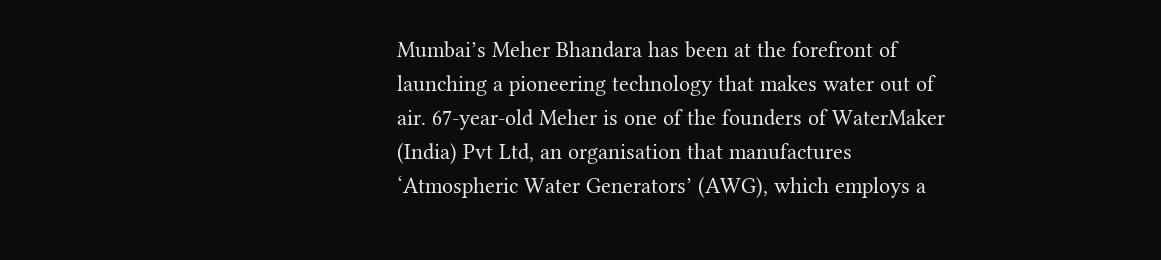Mumbai’s Meher Bhandara has been at the forefront of launching a pioneering technology that makes water out of air. 67-year-old Meher is one of the founders of WaterMaker (India) Pvt Ltd, an organisation that manufactures ‘Atmospheric Water Generators’ (AWG), which employs a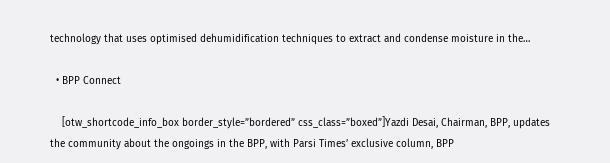technology that uses optimised dehumidification techniques to extract and condense moisture in the…

  • BPP Connect

    [otw_shortcode_info_box border_style=”bordered” css_class=”boxed”]Yazdi Desai, Chairman, BPP, updates the community about the ongoings in the BPP, with Parsi Times’ exclusive column, BPP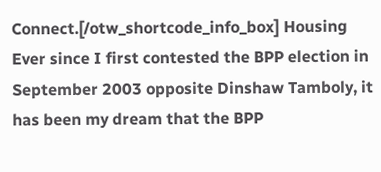Connect.[/otw_shortcode_info_box] Housing Ever since I first contested the BPP election in September 2003 opposite Dinshaw Tamboly, it has been my dream that the BPP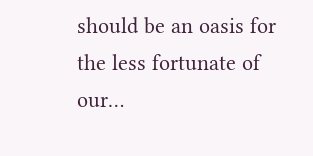should be an oasis for the less fortunate of our…